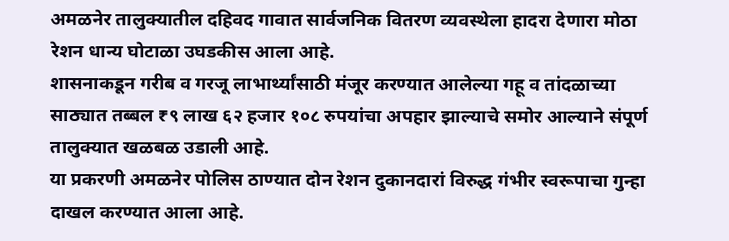अमळनेर तालुक्यातील दहिवद गावात सार्वजनिक वितरण व्यवस्थेला हादरा देणारा मोठा रेशन धान्य घोटाळा उघडकीस आला आहे.
शासनाकडून गरीब व गरजू लाभार्थ्यांसाठी मंजूर करण्यात आलेल्या गहू व तांदळाच्या साठ्यात तब्बल ₹९ लाख ६२ हजार १०८ रुपयांचा अपहार झाल्याचे समोर आल्याने संपूर्ण तालुक्यात खळबळ उडाली आहे.
या प्रकरणी अमळनेर पोलिस ठाण्यात दोन रेशन दुकानदारां विरुद्ध गंभीर स्वरूपाचा गुन्हा दाखल करण्यात आला आहे.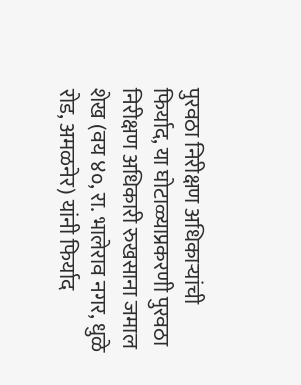पुरवठा निरीक्षण अधिकाऱ्यांची फिर्याद, या घोटाळ्याप्रकरणी पुरवठा निरीक्षण अधिकारी रुखसाना जमाल शेख (वय ४०, रा. भालेराव नगर, धुळे रोड, अमळनेर) यांनी फिर्याद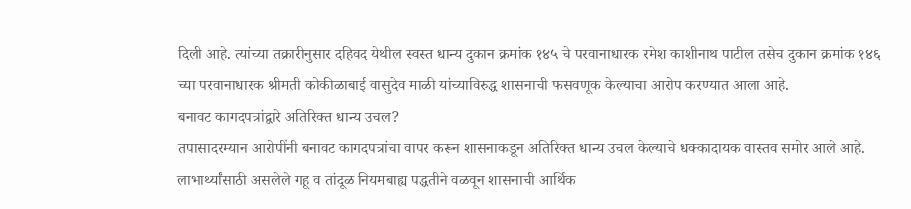दिली आहे. त्यांच्या तक्रारीनुसार दहिवद येथील स्वस्त धान्य दुकान क्रमांक १४५ चे परवानाधारक रमेश काशीनाथ पाटील तसेच दुकान क्रमांक १४६ च्या परवानाधारक श्रीमती कोकीळाबाई वासुदेव माळी यांच्याविरुद्ध शासनाची फसवणूक केल्याचा आरोप करण्यात आला आहे.
बनावट कागदपत्रांद्वारे अतिरिक्त धान्य उचल?
तपासादरम्यान आरोपींनी बनावट कागदपत्रांचा वापर करून शासनाकडून अतिरिक्त धान्य उचल केल्याचे धक्कादायक वास्तव समोर आले आहे.
लाभार्थ्यांसाठी असलेले गहू व तांदूळ नियमबाह्य पद्धतीने वळवून शासनाची आर्थिक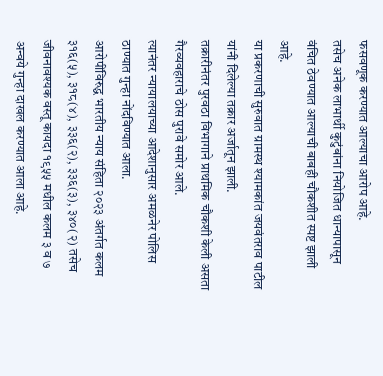फसवणूक करण्यात आल्याचा आरोप आहे.
तसेच अनेक लाभार्थी कुटुंबांना नियोजित धान्यापासून वंचित ठेवण्यात आल्याची बाबही चौकशीत स्पष्ट झाली आहे.
या प्रकरणाची सुरुवात ग्रामस्थ श्यामकांत जयवंतराव पाटील यांनी दिलेल्या तक्रार अर्जातून झाली.
तक्रारीनंतर पुरवठा विभागाने प्राथमिक चौकशी केली असता गैरव्यवहाराचे ठोस पुरावे समोर आले.
त्यानंतर न्यायालयाच्या आदेशानुसार अमळनेर पोलिस ठाण्यात गुन्हा नोंदविण्यात आला.
आरोपींविरुद्ध भारतीय न्याय संहिता २०२३ अंतर्गत कलम ३१६(५), ३१८(४), ३३६(२), ३३६(३), ३४०(२) तसेच जीवनावश्यक वस्तू कायदा १९५५ मधील कलम ३ व ७ अन्वये गुन्हा दाखल करण्यात आला आहे.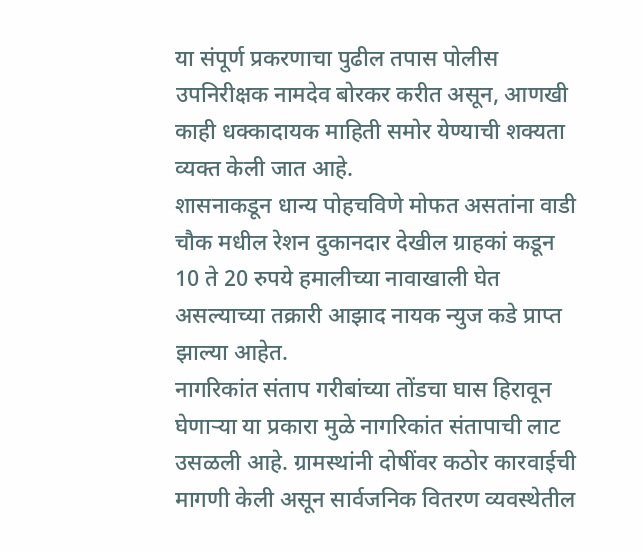या संपूर्ण प्रकरणाचा पुढील तपास पोलीस उपनिरीक्षक नामदेव बोरकर करीत असून, आणखी काही धक्कादायक माहिती समोर येण्याची शक्यता व्यक्त केली जात आहे.
शासनाकडून धान्य पोहचविणे मोफत असतांना वाडी चौक मधील रेशन दुकानदार देखील ग्राहकां कडून 10 ते 20 रुपये हमालीच्या नावाखाली घेत असल्याच्या तक्रारी आझाद नायक न्युज कडे प्राप्त झाल्या आहेत.
नागरिकांत संताप गरीबांच्या तोंडचा घास हिरावून घेणाऱ्या या प्रकारा मुळे नागरिकांत संतापाची लाट उसळली आहे. ग्रामस्थांनी दोषींवर कठोर कारवाईची मागणी केली असून सार्वजनिक वितरण व्यवस्थेतील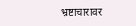भ्रष्टाचारावर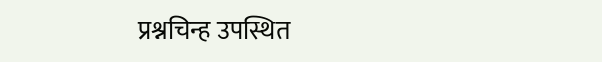प्रश्नचिन्ह उपस्थित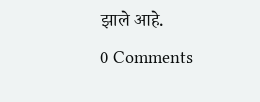झाले आहे.
0 Comments